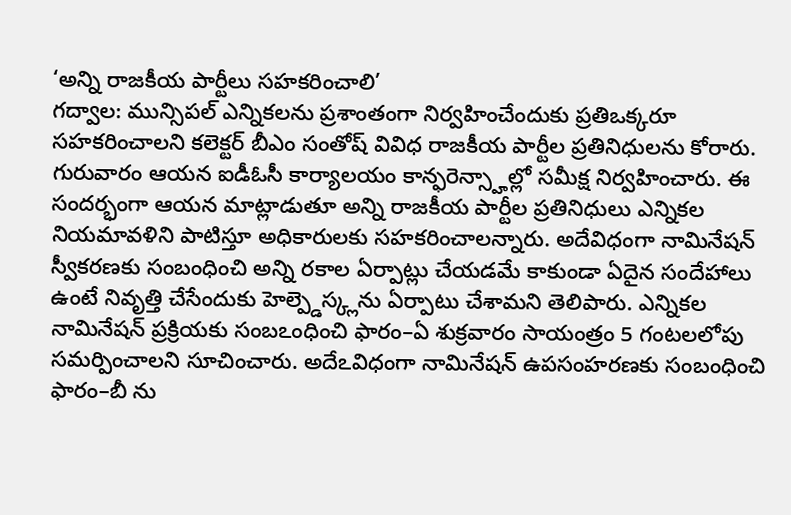‘అన్ని రాజకీయ పార్టీలు సహకరించాలి’
గద్వాల: మున్సిపల్ ఎన్నికలను ప్రశాంతంగా నిర్వహించేందుకు ప్రతిఒక్కరూ సహకరించాలని కలెక్టర్ బీఎం సంతోష్ వివిధ రాజకీయ పార్టీల ప్రతినిధులను కోరారు. గురువారం ఆయన ఐడీఓసీ కార్యాలయం కాన్ఫరెన్స్హాల్లో సమీక్ష నిర్వహించారు. ఈ సందర్భంగా ఆయన మాట్లాడుతూ అన్ని రాజకీయ పార్టీల ప్రతినిధులు ఎన్నికల నియమావళిని పాటిస్తూ అధికారులకు సహకరించాలన్నారు. అదేవిధంగా నామినేషన్ స్వీకరణకు సంబంధించి అన్ని రకాల ఏర్పాట్లు చేయడమే కాకుండా ఏదైన సందేహాలు ఉంటే నివృత్తి చేసేందుకు హెల్ప్డెస్క్లను ఏర్పాటు చేశామని తెలిపారు. ఎన్నికల నామినేషన్ ప్రక్రియకు సంబఽంధించి ఫారం–ఏ శుక్రవారం సాయంత్రం 5 గంటలలోపు సమర్పించాలని సూచించారు. అదేఽవిధంగా నామినేషన్ ఉపసంహరణకు సంబంధించి ఫారం–బీ ను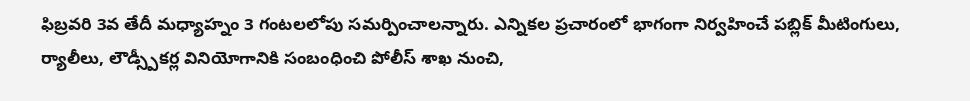ఫిబ్రవరి 3వ తేదీ మధ్యాహ్నం 3 గంటలలోపు సమర్పించాలన్నారు. ఎన్నికల ప్రచారంలో భాగంగా నిర్వహించే పబ్లిక్ మీటింగులు, ర్యాలీలు, లౌడ్స్పీకర్ల వినియోగానికి సంబంధించి పోలీస్ శాఖ నుంచి,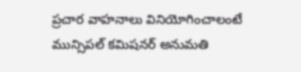ప్రచార వాహనాలు వినియోగించాలంటే మున్సిపల్ కమిషనర్ అనుమతి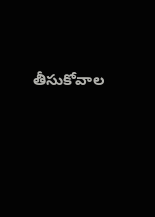తీసుకోవాల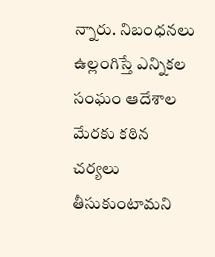న్నారు. నిబంధనలు ఉల్లంగిస్తే ఎన్నికల సంఘం ఆదేశాల మేరకు కఠిన చర్యలు తీసుకుంటామని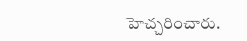హెచ్చరించారు.